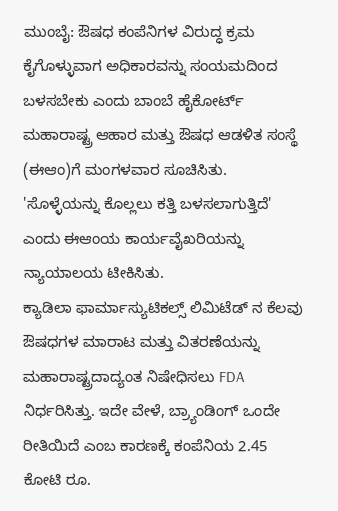ಮುಂಬೈ: ಔಷಧ ಕಂಪೆನಿಗಳ ವಿರುದ್ಧ ಕ್ರಮ ಕೈಗೊಳ್ಳುವಾಗ ಅಧಿಕಾರವನ್ನು ಸಂಯಮದಿಂದ ಬಳಸಬೇಕು ಎಂದು ಬಾಂಬೆ ಹೈಕೋರ್ಟ್ ಮಹಾರಾಷ್ಟ್ರ ಆಹಾರ ಮತ್ತು ಔಷಧ ಆಡಳಿತ ಸಂಸ್ಥೆ (ಈಆಂ)ಗೆ ಮಂಗಳವಾರ ಸೂಚಿಸಿತು. 'ಸೊಳ್ಳೆಯನ್ನು ಕೊಲ್ಲಲು ಕತ್ತಿ ಬಳಸಲಾಗುತ್ತಿದೆ' ಎಂದು ಈಆಂಯ ಕಾರ್ಯವೈಖರಿಯನ್ನು ನ್ಯಾಯಾಲಯ ಟೀಕಿಸಿತು.
ಕ್ಯಾಡಿಲಾ ಫಾರ್ಮಾಸ್ಯುಟಿಕಲ್ಸ್ ಲಿಮಿಟೆಡ್ ನ ಕೆಲವು ಔಷಧಗಳ ಮಾರಾಟ ಮತ್ತು ವಿತರಣೆಯನ್ನು ಮಹಾರಾಷ್ಟ್ರದಾದ್ಯಂತ ನಿಷೇಧಿಸಲು FDA ನಿರ್ಧರಿಸಿತ್ತು. ಇದೇ ವೇಳೆ, ಬ್ರ್ಯಾಂಡಿಂಗ್ ಒಂದೇ ರೀತಿಯಿದೆ ಎಂಬ ಕಾರಣಕ್ಕೆ ಕಂಪೆನಿಯ 2.45 ಕೋಟಿ ರೂ.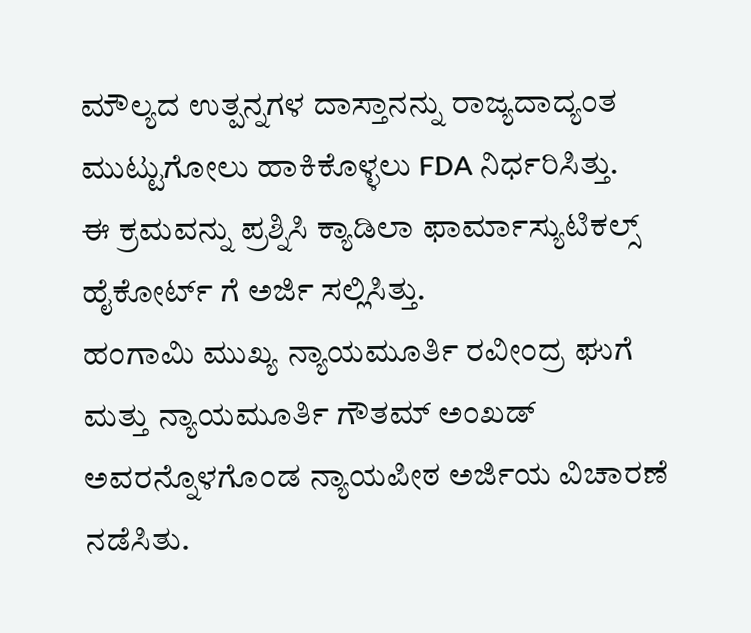ಮೌಲ್ಯದ ಉತ್ಪನ್ನಗಳ ದಾಸ್ತಾನನ್ನು ರಾಜ್ಯದಾದ್ಯಂತ ಮುಟ್ಟುಗೋಲು ಹಾಕಿಕೊಳ್ಳಲು FDA ನಿರ್ಧರಿಸಿತ್ತು.
ಈ ಕ್ರಮವನ್ನು ಪ್ರಶ್ನಿಸಿ ಕ್ಯಾಡಿಲಾ ಫಾರ್ಮಾಸ್ಯುಟಿಕಲ್ಸ್ ಹೈಕೋರ್ಟ್ ಗೆ ಅರ್ಜಿ ಸಲ್ಲಿಸಿತ್ತು.
ಹಂಗಾಮಿ ಮುಖ್ಯ ನ್ಯಾಯಮೂರ್ತಿ ರವೀಂದ್ರ ಘುಗೆ ಮತ್ತು ನ್ಯಾಯಮೂರ್ತಿ ಗೌತಮ್ ಅಂಖಡ್ ಅವರನ್ನೊಳಗೊಂಡ ನ್ಯಾಯಪೀಠ ಅರ್ಜಿಯ ವಿಚಾರಣೆ ನಡೆಸಿತು.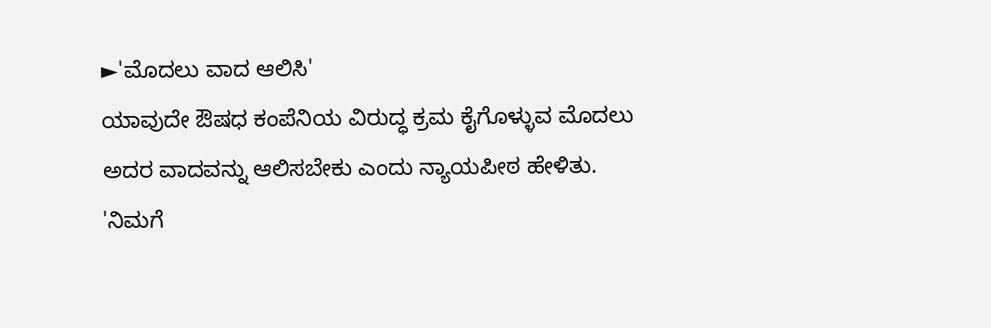►'ಮೊದಲು ವಾದ ಆಲಿಸಿ'
ಯಾವುದೇ ಔಷಧ ಕಂಪೆನಿಯ ವಿರುದ್ಧ ಕ್ರಮ ಕೈಗೊಳ್ಳುವ ಮೊದಲು ಅದರ ವಾದವನ್ನು ಆಲಿಸಬೇಕು ಎಂದು ನ್ಯಾಯಪೀಠ ಹೇಳಿತು.
'ನಿಮಗೆ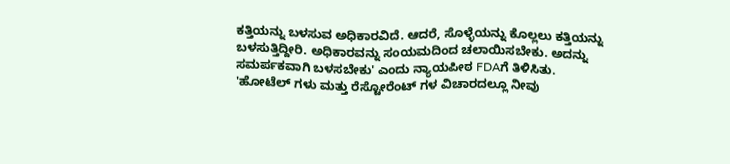ಕತ್ತಿಯನ್ನು ಬಳಸುವ ಅಧಿಕಾರವಿದೆ. ಆದರೆ, ಸೊಳ್ಳೆಯನ್ನು ಕೊಲ್ಲಲು ಕತ್ತಿಯನ್ನು ಬಳಸುತ್ತಿದ್ದೀರಿ. ಅಧಿಕಾರವನ್ನು ಸಂಯಮದಿಂದ ಚಲಾಯಿಸಬೇಕು. ಅದನ್ನು ಸಮರ್ಪಕವಾಗಿ ಬಳಸಬೇಕು' ಎಂದು ನ್ಯಾಯಪೀಠ FDAಗೆ ತಿಳಿಸಿತು.
'ಹೋಟೆಲ್ ಗಳು ಮತ್ತು ರೆಸ್ಟೋರೆಂಟ್ ಗಳ ವಿಚಾರದಲ್ಲೂ ನೀವು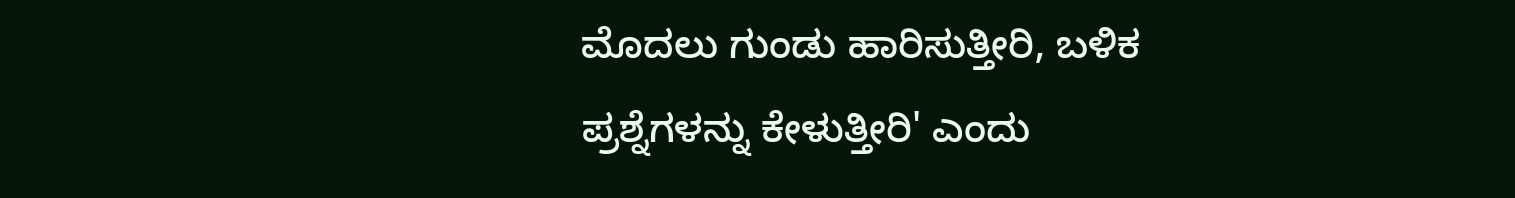ಮೊದಲು ಗುಂಡು ಹಾರಿಸುತ್ತೀರಿ, ಬಳಿಕ ಪ್ರಶ್ನೆಗಳನ್ನು ಕೇಳುತ್ತೀರಿ' ಎಂದು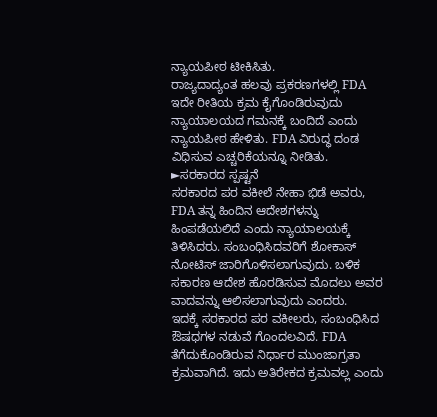ನ್ಯಾಯಪೀಠ ಟೀಕಿಸಿತು.
ರಾಜ್ಯದಾದ್ಯಂತ ಹಲವು ಪ್ರಕರಣಗಳಲ್ಲಿ FDA ಇದೇ ರೀತಿಯ ಕ್ರಮ ಕೈಗೊಂಡಿರುವುದು ನ್ಯಾಯಾಲಯದ ಗಮನಕ್ಕೆ ಬಂದಿದೆ ಎಂದು ನ್ಯಾಯಪೀಠ ಹೇಳಿತು. FDA ವಿರುದ್ಧ ದಂಡ ವಿಧಿಸುವ ಎಚ್ಚರಿಕೆಯನ್ನೂ ನೀಡಿತು.
►ಸರಕಾರದ ಸ್ಪಷ್ಟನೆ
ಸರಕಾರದ ಪರ ವಕೀಲೆ ನೇಹಾ ಭಿಡೆ ಅವರು, FDA ತನ್ನ ಹಿಂದಿನ ಆದೇಶಗಳನ್ನು ಹಿಂಪಡೆಯಲಿದೆ ಎಂದು ನ್ಯಾಯಾಲಯಕ್ಕೆ ತಿಳಿಸಿದರು. ಸಂಬಂಧಿಸಿದವರಿಗೆ ಶೋಕಾಸ್ ನೋಟಿಸ್ ಜಾರಿಗೊಳಿಸಲಾಗುವುದು. ಬಳಿಕ ಸಕಾರಣ ಆದೇಶ ಹೊರಡಿಸುವ ಮೊದಲು ಅವರ ವಾದವನ್ನು ಆಲಿಸಲಾಗುವುದು ಎಂದರು.
ಇದಕ್ಕೆ ಸರಕಾರದ ಪರ ವಕೀಲರು, ಸಂಬಂಧಿಸಿದ ಔಷಧಗಳ ನಡುವೆ ಗೊಂದಲವಿದೆ. FDA ತೆಗೆದುಕೊಂಡಿರುವ ನಿರ್ಧಾರ ಮುಂಜಾಗ್ರತಾ ಕ್ರಮವಾಗಿದೆ. ಇದು ಅತಿರೇಕದ ಕ್ರಮವಲ್ಲ ಎಂದು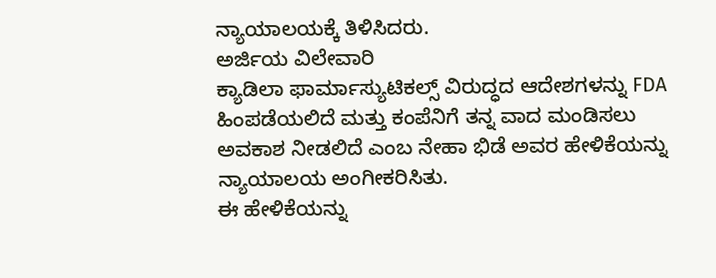ನ್ಯಾಯಾಲಯಕ್ಕೆ ತಿಳಿಸಿದರು.
ಅರ್ಜಿಯ ವಿಲೇವಾರಿ
ಕ್ಯಾಡಿಲಾ ಫಾರ್ಮಾಸ್ಯುಟಿಕಲ್ಸ್ ವಿರುದ್ಧದ ಆದೇಶಗಳನ್ನು FDA ಹಿಂಪಡೆಯಲಿದೆ ಮತ್ತು ಕಂಪೆನಿಗೆ ತನ್ನ ವಾದ ಮಂಡಿಸಲು ಅವಕಾಶ ನೀಡಲಿದೆ ಎಂಬ ನೇಹಾ ಭಿಡೆ ಅವರ ಹೇಳಿಕೆಯನ್ನು ನ್ಯಾಯಾಲಯ ಅಂಗೀಕರಿಸಿತು.
ಈ ಹೇಳಿಕೆಯನ್ನು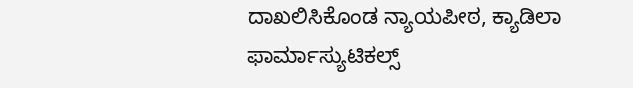ದಾಖಲಿಸಿಕೊಂಡ ನ್ಯಾಯಪೀಠ, ಕ್ಯಾಡಿಲಾ ಫಾರ್ಮಾಸ್ಯುಟಿಕಲ್ಸ್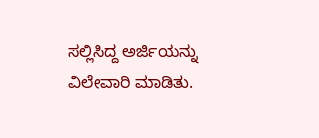ಸಲ್ಲಿಸಿದ್ದ ಅರ್ಜಿಯನ್ನು ವಿಲೇವಾರಿ ಮಾಡಿತು.